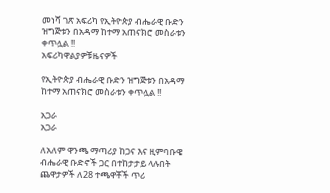መነሻ ገጽ አፍሪካ የኢትዮጵያ ብሔራዊ ቡድን ዝግጅቱን በአዳማ ከተማ አጠናክሮ መስራቱን ቀጥሏል !!
አፍሪካዋልያዎቹዜናዎች

የኢትዮጵያ ብሔራዊ ቡድን ዝግጅቱን በአዳማ ከተማ አጠናክሮ መስራቱን ቀጥሏል !!

አጋራ
አጋራ

ለአለም ዋንጫ ማጣሪያ ከጋና እና ዚምባቡዌ ብሔራዊ ቡድኖች ጋር በተከታታይ ላሉበት ጨዋታዎች ለ28 ተጫዋቾች ጥሪ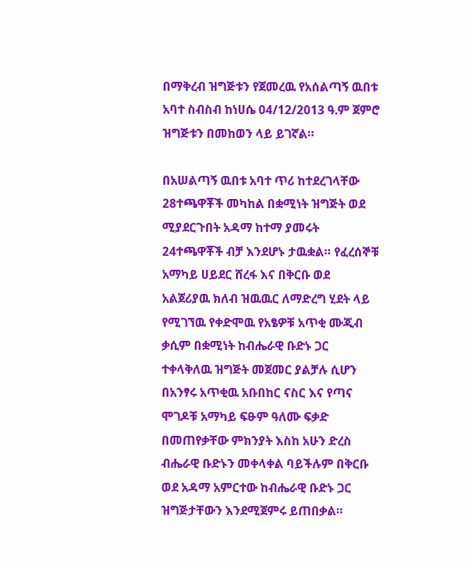በማቅረብ ዝግጅቱን የጀመረዉ የአሰልጣኝ ዉበቱ አባተ ስብስብ ከነሀሴ 04/12/2013 ዓ.ም ጀምሮ ዝግጅቱን በመከወን ላይ ይገኛል።

በአሠልጣኝ ዉበቱ አባተ ጥሪ ከተደረገላቸው 28ተጫዋቾች መካከል በቋሚነት ዝግጅት ወደ ሚያደርጉበት አዳማ ከተማ ያመሩት 24ተጫዋቾች ብቻ እንደሆኑ ታዉቋል። የፈረሰኞቹ አማካይ ሀይደር ሸረፋ እና በቅርቡ ወደ አልጀሪያዉ ክለብ ዝዉዉር ለማድረግ ሂደት ላይ የሚገኘዉ የቀድሞዉ የአፄዎቹ አጥቂ ሙጂብ ቃሲም በቋሚነት ከብሔራዊ ቡድኑ ጋር ተቀላቅለዉ ዝግጅት መጀመር ያልቻሉ ሲሆን በአንፃሩ አጥቂዉ አቡበከር ናስር እና የጣና ሞገዶቹ አማካይ ፍፁም ዓለሙ ፍቃድ በመጠየቃቸው ምክንያት እስከ አሁን ድረስ ብሔራዊ ቡድኑን መቀላቀል ባይችሉም በቅርቡ ወደ አዳማ አምርተው ከብሔራዊ ቡድኑ ጋር ዝግጅታቸውን እንደሚጀምሩ ይጠበቃል።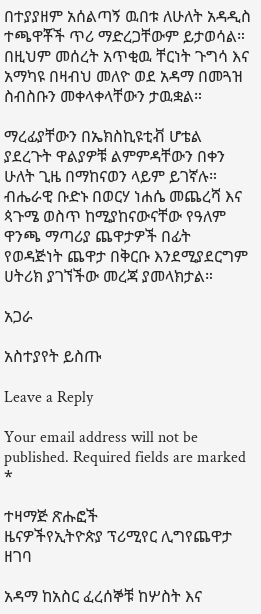በተያያዘም አሰልጣኝ ዉበቱ ለሁለት አዳዲስ ተጫዋቾች ጥሪ ማድረጋቸውም ይታወሳል። በዚህም መሰረት አጥቂዉ ቸርነት ጉግሳ እና አማካዩ በዛብህ መለዮ ወደ አዳማ በመጓዝ ስብስቡን መቀላቀላቸውን ታዉቋል።

ማረፊያቸውን በኤክስኪዩቲቭ ሆቴል ያደረጉት ዋልያዎቹ ልምምዳቸውን በቀን ሁለት ጊዜ በማከናወን ላይም ይገኛሉ። ብሔራዊ ቡድኑ በወርሃ ነሐሴ መጨረሻ እና ጳጉሜ ወስጥ ከሚያከናውናቸው የዓለም ዋንጫ ማጣሪያ ጨዋታዎች በፊት የወዳጅነት ጨዋታ በቅርቡ እንደሚያደርግም ሀትሪክ ያገኘችው መረጃ ያመላክታል።

አጋራ

አስተያየት ይስጡ

Leave a Reply

Your email address will not be published. Required fields are marked *

ተዛማጅ ጽሑፎች
ዜናዎችየኢትዮጵያ ፕሪሚየር ሊግየጨዋታ ዘገባ

አዳማ ከአስር ፈረሰኞቹ ከሦስት እና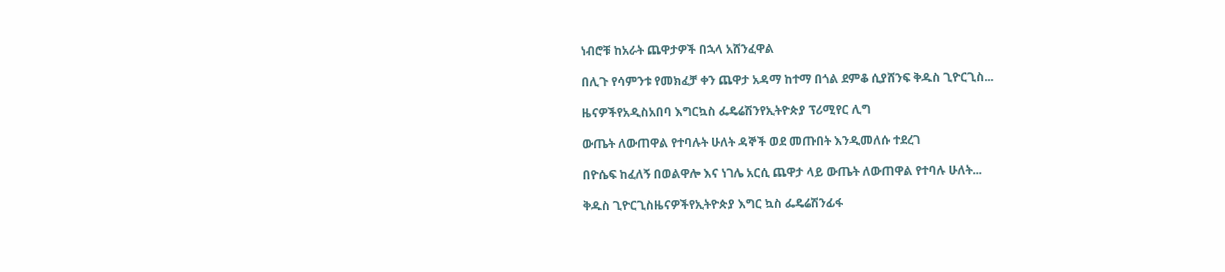ነብሮቹ ከአራት ጨዋታዎች በኋላ አሸንፈዋል

በሊጉ የሳምንቱ የመክፈቻ ቀን ጨዋታ አዳማ ከተማ በጎል ደምቆ ሲያሸንፍ ቅዱስ ጊዮርጊስ...

ዜናዎችየአዲስአበባ እግርኳስ ፌዴሬሽንየኢትዮጵያ ፕሪሚየር ሊግ

ውጤት ለውጠዋል የተባሉት ሁለት ዳኞች ወደ መጡበት እንዲመለሱ ተደረገ

በዮሴፍ ከፈለኝ በወልዋሎ እና ነገሌ አርሲ ጨዋታ ላይ ውጤት ለውጠዋል የተባሉ ሁለት...

ቅዱስ ጊዮርጊስዜናዎችየኢትዮጵያ እግር ኳስ ፌዴሬሽንፊፋ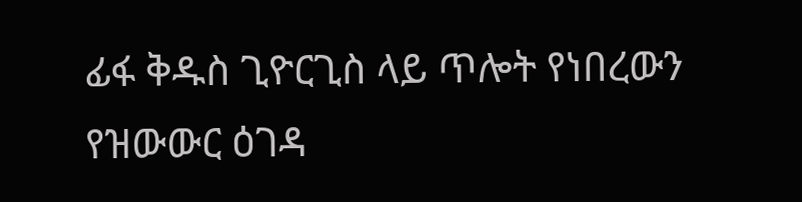ፊፋ ቅዱስ ጊዮርጊስ ላይ ጥሎት የነበረውን የዝውውር ዕገዳ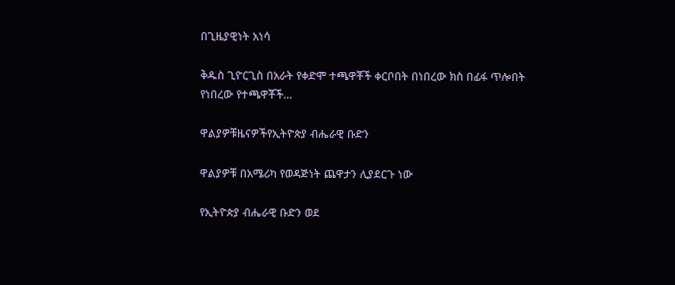በጊዜያዊነት አነሳ

ቅዱስ ጊዮርጊስ በአራት የቀድሞ ተጫዋቾች ቀርቦበት በነበረው ክስ በፊፋ ጥሎበት የነበረው የተጫዋቾች...

ዋልያዎቹዜናዎችየኢትዮጵያ ብሔራዊ ቡድን

ዋልያዎቹ በአሜሪካ የወዳጅነት ጨዋታን ሊያደርጉ ነው

የኢትዮጵያ ብሔራዊ ቡድን ወደ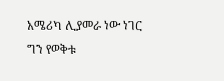አሜሪካ ሊያመራ ነው ነገር ግን የወቅቱ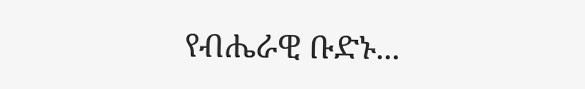የብሔራዊ ቡድኑ...